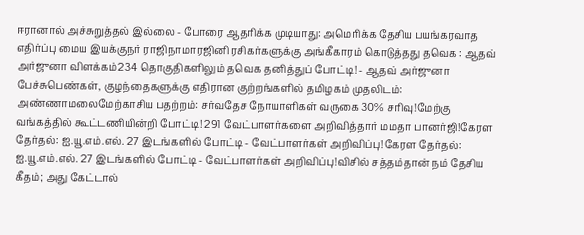ஈரானால் அச்சுறுத்தல் இல்லை - போரை ஆதரிக்க முடியாது: அமெரிக்க தேசிய பயங்கரவாத எதிர்ப்பு மைய இயக்குநர் ராஜிநாமாரஜினி ரசிகர்களுக்கு அங்கீகாரம் கொடுத்தது தவெக : ஆதவ் அர்ஜுனா விளக்கம்234 தொகுதிகளிலும் தவெக தனித்துப் போட்டி! - ஆதவ் அர்ஜுனா பேச்சுபெண்கள், குழந்தைகளுக்கு எதிரான குற்றங்களில் தமிழகம் முதலிடம்: அண்ணாமலைமேற்காசிய பதற்றம்: சர்வதேச நோயாளிகள் வருகை 30% சரிவு!மேற்கு வங்கத்தில் கூட்டணியின்றி போட்டி! 291 வேட்பாளர்களை அறிவித்தார் மமதா பானர்ஜி!கேரள தேர்தல்: ஐ.யூ.எம்.எல். 27 இடங்களில் போட்டி - வேட்பாளர்கள் அறிவிப்பு!கேரள தேர்தல்: ஐ.யூ.எம்.எல். 27 இடங்களில் போட்டி - வேட்பாளர்கள் அறிவிப்பு!விசில் சத்தம்தான் நம் தேசிய கீதம்; அது கேட்டால்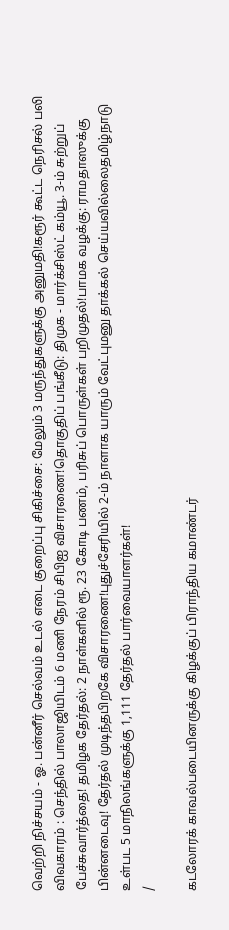வெற்றி நிச்சயம் - ஓ. பன்னீர் செல்வம் உடல் எடை குறைப்பு சிகிச்சை: மேலும் 3 மருந்துகளுக்கு அனுமதி!கரூர் கூட்ட நெரிசல் பலி விவகாரம் : செந்தில் பாலாஜியிடம் 6 மணி நேரம் சிபிஐ விசாரணை!தொகுதிப் பங்கீடு: திமுக - மார்க்சிஸ்ட் கம்யூ. 3-ம் சுற்றுப் பேச்சுவார்த்தை! தமிழக தேர்தல்: 2 நாள்களில் ரூ. 23 கோடி பணம், பரிசுப் பொருள்கள் பறிமுதல்!பாமக வழக்கு: ராமதாஸுக்கு பின்னடைவு! தேர்தல் முடிந்தபிறகே விசாரணை!புதுச்சேரியில் 2-ம் நாளாக யாரும் வேட்புமனு தாக்கல் செய்யவில்லைதமிழ்நாடு உள்பட 5 மாநிலங்களுக்கு 1,111 தேர்தல் பார்வையாளர்கள்!
/

கடலோரக் காவல்படையினருக்கு கிழக்குப் பிராந்திய கமாண்டர்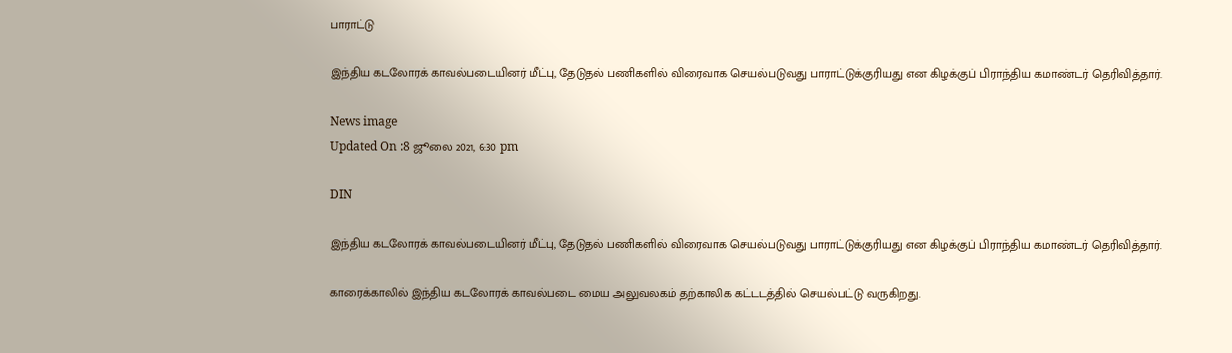பாராட்டு

இந்திய கடலோரக் காவல்படையினர் மீட்பு, தேடுதல் பணிகளில் விரைவாக செயல்படுவது பாராட்டுக்குரியது என கிழக்குப் பிராந்திய கமாண்டர் தெரிவித்தார்.

News image
Updated On :8 ஜூலை 2021, 6:30 pm

DIN

இந்திய கடலோரக் காவல்படையினர் மீட்பு, தேடுதல் பணிகளில் விரைவாக செயல்படுவது பாராட்டுக்குரியது என கிழக்குப் பிராந்திய கமாண்டர் தெரிவித்தார்.

காரைக்காலில் இந்திய கடலோரக் காவல்படை மைய அலுவலகம் தற்காலிக கட்டடத்தில் செயல்பட்டு வருகிறது.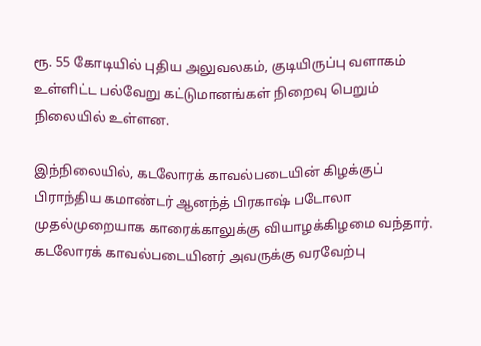ரூ. 55 கோடியில் புதிய அலுவலகம், குடியிருப்பு வளாகம் உள்ளிட்ட பல்வேறு கட்டுமானங்கள் நிறைவு பெறும் நிலையில் உள்ளன.

இந்நிலையில், கடலோரக் காவல்படையின் கிழக்குப் பிராந்திய கமாண்டர் ஆனந்த் பிரகாஷ் படோலா முதல்முறையாக காரைக்காலுக்கு வியாழக்கிழமை வந்தார். கடலோரக் காவல்படையினர் அவருக்கு வரவேற்பு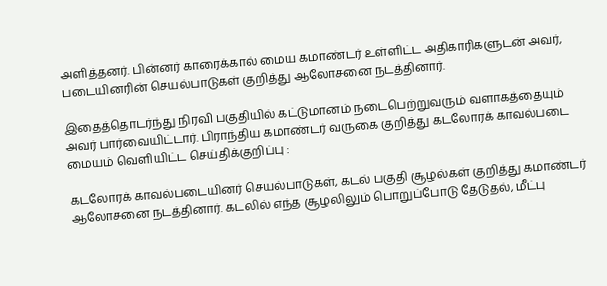அளித்தனர். பின்னர் காரைக்கால் மைய கமாண்டர் உள்ளிட்ட அதிகாரிகளுடன் அவர், படையினரின் செயல்பாடுகள் குறித்து ஆலோசனை நடத்தினார்.

இதைத்தொடர்ந்து நிரவி பகுதியில் கட்டுமானம் நடைபெற்றுவரும் வளாகத்தையும் அவர் பார்வையிட்டார். பிராந்திய கமாண்டர் வருகை குறித்து கடலோரக் காவல்படை மையம் வெளியிட்ட செய்திக்குறிப்பு :

கடலோரக் காவல்படையினர் செயல்பாடுகள், கடல் பகுதி சூழல்கள் குறித்து கமாண்டர் ஆலோசனை நடத்தினார். கடலில் எந்த சூழலிலும் பொறுப்போடு தேடுதல், மீட்பு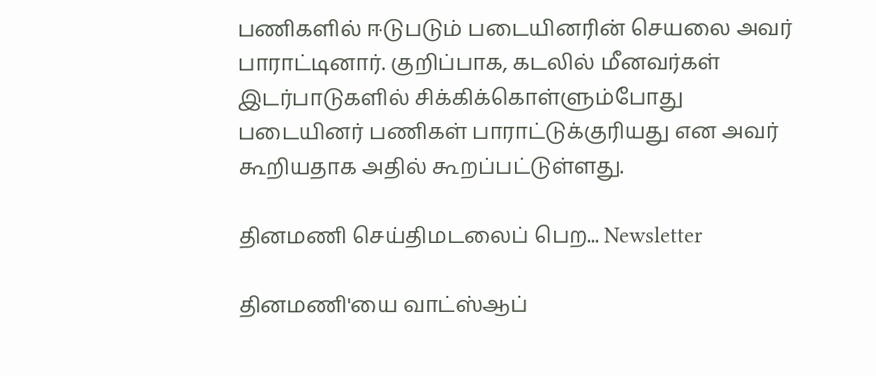பணிகளில் ஈடுபடும் படையினரின் செயலை அவர் பாராட்டினார். குறிப்பாக, கடலில் மீனவர்கள் இடர்பாடுகளில் சிக்கிக்கொள்ளும்போது படையினர் பணிகள் பாராட்டுக்குரியது என அவர் கூறியதாக அதில் கூறப்பட்டுள்ளது.

தினமணி செய்திமடலைப் பெற... Newsletter

தினமணி'யை வாட்ஸ்ஆப்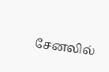சேனலில்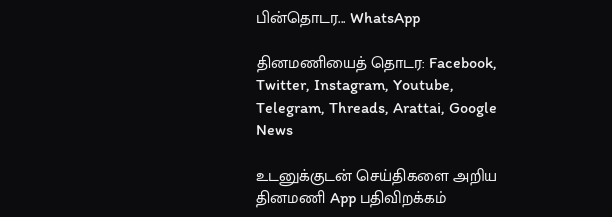பின்தொடர... WhatsApp

தினமணியைத் தொடர: Facebook, Twitter, Instagram, Youtube, Telegram, Threads, Arattai, Google News

உடனுக்குடன் செய்திகளை அறிய தினமணி App பதிவிறக்கம்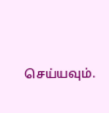செய்யவும்.